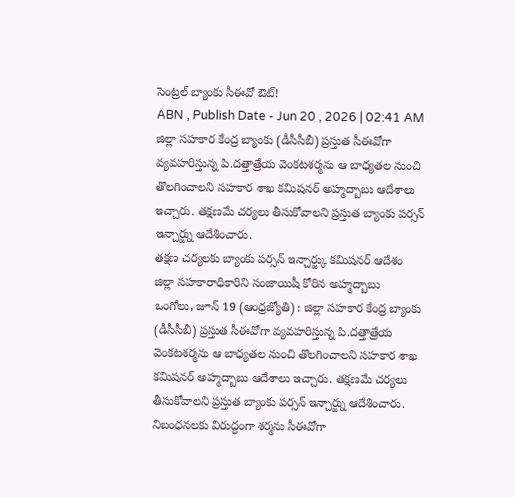సెంట్రల్ బ్యాంకు సీఈవో ఔట్!
ABN , Publish Date - Jun 20 , 2026 | 02:41 AM
జిల్లా సహకార కేంద్ర బ్యాంకు (డీసీసీబీ) ప్రస్తుత సీఈవోగా వ్యవహరిస్తున్న పి.దత్తాత్రేయ వెంకటశర్మను ఆ బాధ్యతల నుంచి తొలగించాలని సహకార శాఖ కమిషనర్ అహ్మద్బాబు ఆదేశాలు ఇచ్చారు. తక్షణమే చర్యలు తీసుకోవాలని ప్రస్తుత బ్యాంకు పర్సన్ ఇన్చార్జ్ను ఆదేశించారు.
తక్షణ చర్యలకు బ్యాంకు పర్సన్ ఇన్చార్జ్కు కమిషనర్ ఆదేశం
జిల్లా సహకారాధికారిని సంజాయిషీ కోరిన అహ్మద్బాబు
ఒంగోలు, జూన్ 19 (ఆంధ్రజ్యోతి) : జిల్లా సహకార కేంద్ర బ్యాంకు (డీసీసీబీ) ప్రస్తుత సీఈవోగా వ్యవహరిస్తున్న పి.దత్తాత్రేయ వెంకటశర్మను ఆ బాధ్యతల నుంచి తొలగించాలని సహకార శాఖ కమిషనర్ అహ్మద్బాబు ఆదేశాలు ఇచ్చారు. తక్షణమే చర్యలు తీసుకోవాలని ప్రస్తుత బ్యాంకు పర్సన్ ఇన్చార్జ్ను ఆదేశించారు. నిబంధనలకు విరుద్ధంగా శర్మను సీఈవోగా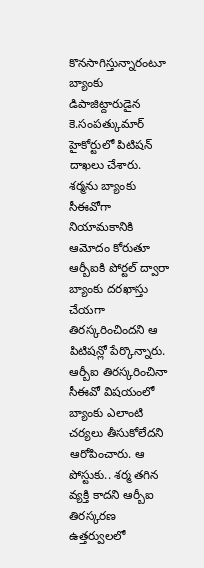కొనసాగిస్తున్నారంటూ బ్యాంకు డిపాజిట్దారుడైన కె.సంపత్కుమార్ హైకోర్టులో పిటిషన్ దాఖలు చేశారు. శర్మను బ్యాంకు సీఈవోగా నియామకానికి ఆమోదం కోరుతూ ఆర్బీఐకి పోర్టల్ ద్వారా బ్యాంకు దరఖాస్తు చేయగా తిరస్కరించిందని ఆ పిటిషన్లో పేర్కొన్నారు. ఆర్బీఐ తిరస్కరించినా సీఈవో విషయంలో బ్యాంకు ఎలాంటి చర్యలు తీసుకోలేదని ఆరోపించారు. ఆ పోస్టుకు.. శర్మ తగిన వ్యక్తి కాదని ఆర్బీఐ తిరస్కరణ ఉత్తర్వులలో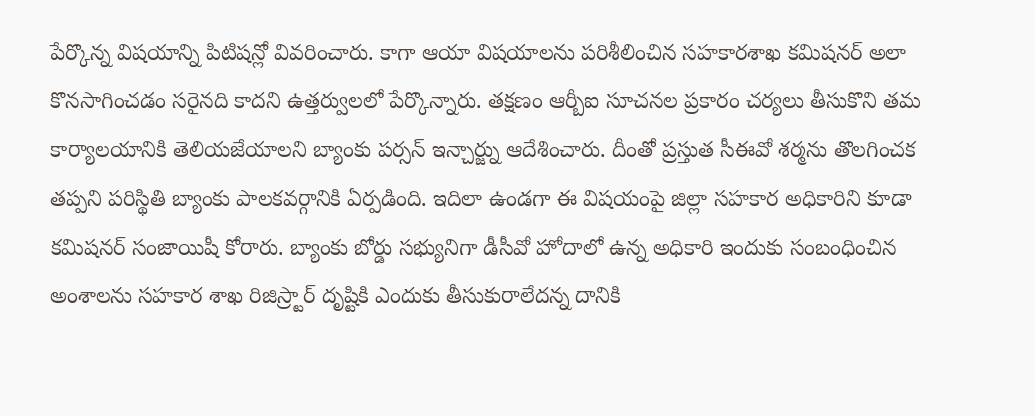పేర్కొన్న విషయాన్ని పిటిషన్లో వివరించారు. కాగా ఆయా విషయాలను పరిశీలించిన సహకారశాఖ కమిషనర్ అలా కొనసాగించడం సరైనది కాదని ఉత్తర్వులలో పేర్కొన్నారు. తక్షణం ఆర్బీఐ సూచనల ప్రకారం చర్యలు తీసుకొని తమ కార్యాలయానికి తెలియజేయాలని బ్యాంకు పర్సన్ ఇన్చార్జ్ను ఆదేశించారు. దీంతో ప్రస్తుత సీఈవో శర్మను తొలగించక తప్పని పరిస్థితి బ్యాంకు పాలకవర్గానికి ఏర్పడింది. ఇదిలా ఉండగా ఈ విషయంపై జిల్లా సహకార అధికారిని కూడా కమిషనర్ సంజాయిషీ కోరారు. బ్యాంకు బోర్డు సభ్యునిగా డీసీవో హోదాలో ఉన్న అధికారి ఇందుకు సంబంధించిన అంశాలను సహకార శాఖ రిజిస్ర్టార్ దృష్టికి ఎందుకు తీసుకురాలేదన్న దానికి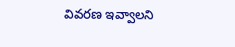వివరణ ఇవ్వాలని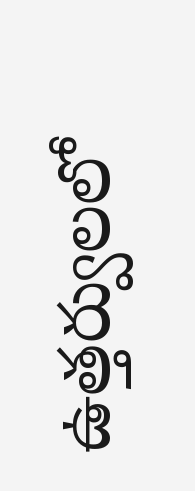ఉత్తర్వులలో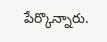పేర్కొన్నారు.